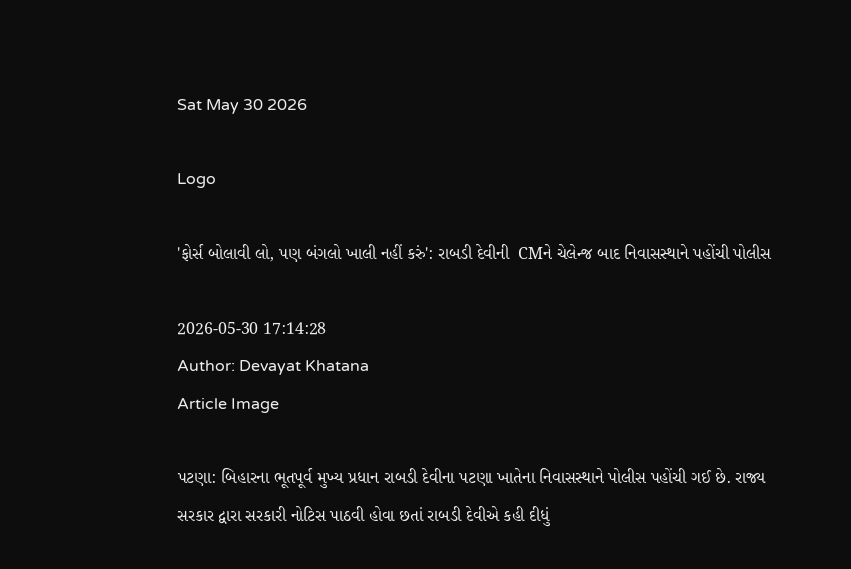Sat May 30 2026

Logo

'ફોર્સ બોલાવી લો, પણ બંગલો ખાલી નહીં કરું': રાબડી દેવીની  CMને ચેલેન્જ બાદ નિવાસસ્થાને પહોંચી પોલીસ

2026-05-30 17:14:28
Author: Devayat Khatana
Article Image

પટણા: બિહારના ભૂતપૂર્વ મુખ્ય પ્રધાન રાબડી દેવીના પટણા ખાતેના નિવાસસ્થાને પોલીસ પહોંચી ગઈ છે. રાજ્ય સરકાર દ્વારા સરકારી નોટિસ પાઠવી હોવા છતાં રાબડી દેવીએ કહી દીધું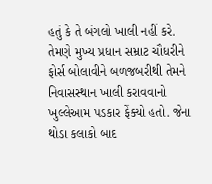હતું કે તે બંગલો ખાલી નહીં કરે. તેમણે મુખ્ય પ્રધાન સમ્રાટ ચૌધરીને ફોર્સ બોલાવીને બળજબરીથી તેમને નિવાસસ્થાન ખાલી કરાવવાનો  ખુલ્લેઆમ પડકાર ફેંક્યો હતો. જેના થોડા કલાકો બાદ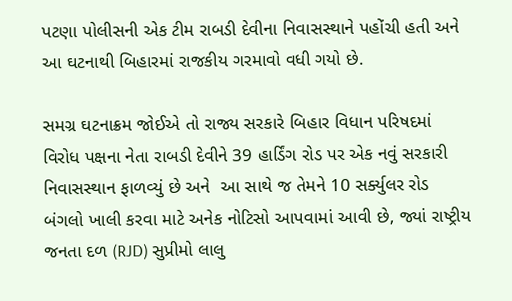પટણા પોલીસની એક ટીમ રાબડી દેવીના નિવાસસ્થાને પહોંચી હતી અને આ ઘટનાથી બિહારમાં રાજકીય ગરમાવો વધી ગયો છે.

સમગ્ર ઘટનાક્રમ જોઈએ તો રાજ્ય સરકારે બિહાર વિધાન પરિષદમાં વિરોધ પક્ષના નેતા રાબડી દેવીને 39 હાર્ડિંગ રોડ પર એક નવું સરકારી નિવાસસ્થાન ફાળવ્યું છે અને  આ સાથે જ તેમને 10 સર્ક્યુલર રોડ બંગલો ખાલી કરવા માટે અનેક નોટિસો આપવામાં આવી છે, જ્યાં રાષ્ટ્રીય જનતા દળ (RJD) સુપ્રીમો લાલુ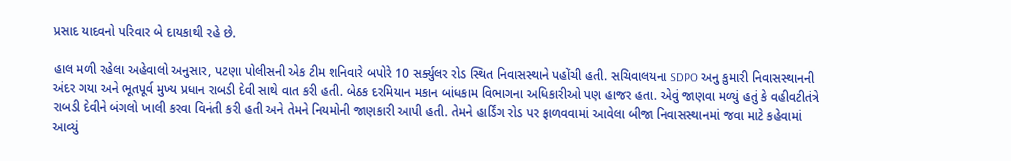પ્રસાદ યાદવનો પરિવાર બે દાયકાથી રહે છે.

હાલ મળી રહેલા અહેવાલો અનુસાર, પટણા પોલીસની એક ટીમ શનિવારે બપોરે 10 સર્ક્યુલર રોડ સ્થિત નિવાસસ્થાને પહોંચી હતી. સચિવાલયના SDPO અનુ કુમારી નિવાસસ્થાનની અંદર ગયા અને ભૂતપૂર્વ મુખ્ય પ્રધાન રાબડી દેવી સાથે વાત કરી હતી. બેઠક દરમિયાન મકાન બાંધકામ વિભાગના અધિકારીઓ પણ હાજર હતા. એવું જાણવા મળ્યું હતું કે વહીવટીતંત્રે રાબડી દેવીને બંગલો ખાલી કરવા વિનંતી કરી હતી અને તેમને નિયમોની જાણકારી આપી હતી. તેમને હાર્ડિંગ રોડ પર ફાળવવામાં આવેલા બીજા નિવાસસ્થાનમાં જવા માટે કહેવામાં આવ્યું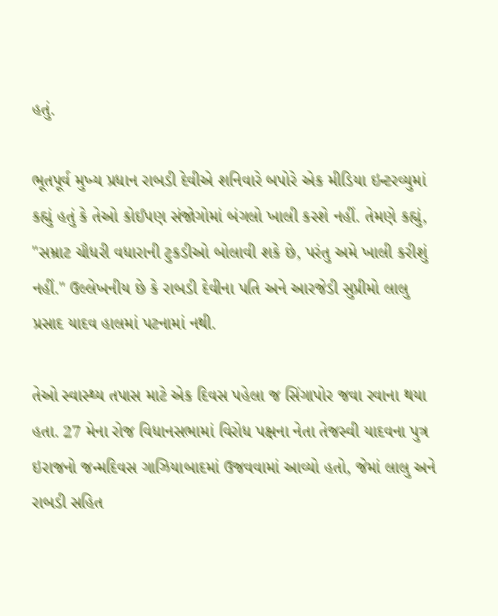હતું.

ભૂતપૂર્વ મુખ્ય પ્રધાન રાબડી દેવીએ શનિવારે બપોરે એક મીડિયા ઇન્ટરવ્યુમાં કહ્યું હતું કે તેઓ કોઈપણ સંજોગોમાં બંગલો ખાલી કરશે નહીં. તેમણે કહ્યું, "સમ્રાટ ચૌધરી વધારાની ટુકડીઓ બોલાવી શકે છે, પરંતુ અમે ખાલી કરીશું નહીં." ઉલ્લેખનીય છે કે રાબડી દેવીના પતિ અને આરજેડી સુપ્રીમો લાલુ પ્રસાદ યાદવ હાલમાં પટનામાં નથી.

તેઓ સ્વાસ્થ્ય તપાસ માટે એક દિવસ પહેલા જ સિંગાપોર જવા રવાના થયા હતા. 27 મેના રોજ વિધાનસભામાં વિરોધ પક્ષના નેતા તેજસ્વી યાદવના પુત્ર ઇરાજનો જન્મદિવસ ગાઝિયાબાદમાં ઉજવવામાં આવ્યો હતો, જેમાં લાલુ અને રાબડી સહિત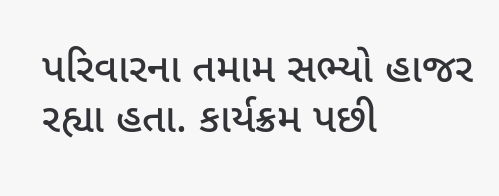પરિવારના તમામ સભ્યો હાજર રહ્યા હતા. કાર્યક્રમ પછી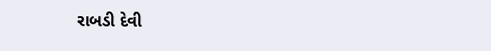રાબડી દેવી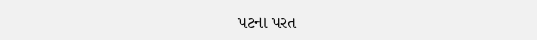પટના પરત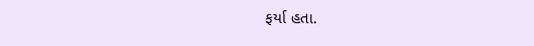ફર્યા હતા.